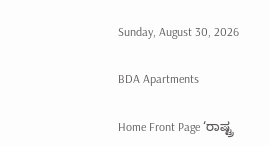Sunday, August 30, 2026

BDA Apartments

Home Front Page ‘ರಾಷ್ಟ್ರ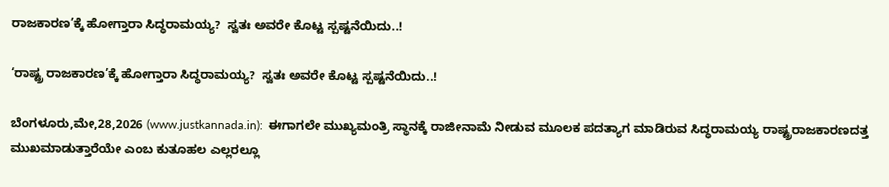ರಾಜಕಾರಣ’ಕ್ಕೆ ಹೋಗ್ತಾರಾ ಸಿದ್ಧರಾಮಯ್ಯ?  ಸ್ವತಃ ಅವರೇ ಕೊಟ್ಟ ಸ್ಪಷ್ಟನೆಯಿದು..!

‘ರಾಷ್ಟ್ರ ರಾಜಕಾರಣ’ಕ್ಕೆ ಹೋಗ್ತಾರಾ ಸಿದ್ಧರಾಮಯ್ಯ?  ಸ್ವತಃ ಅವರೇ ಕೊಟ್ಟ ಸ್ಪಷ್ಟನೆಯಿದು..!

ಬೆಂಗಳೂರು,ಮೇ,28,2026 (www.justkannada.in):  ಈಗಾಗಲೇ ಮುಖ್ಯಮಂತ್ರಿ ಸ್ಥಾನಕ್ಕೆ ರಾಜೀನಾಮೆ ನೀಡುವ ಮೂಲಕ ಪದತ್ಯಾಗ ಮಾಡಿರುವ ಸಿದ್ಧರಾಮಯ್ಯ ರಾಷ್ಟ್ರರಾಜಕಾರಣದತ್ತ ಮುಖಮಾಡುತ್ತಾರೆಯೇ ಎಂಬ ಕುತೂಹಲ ಎಲ್ಲರಲ್ಲೂ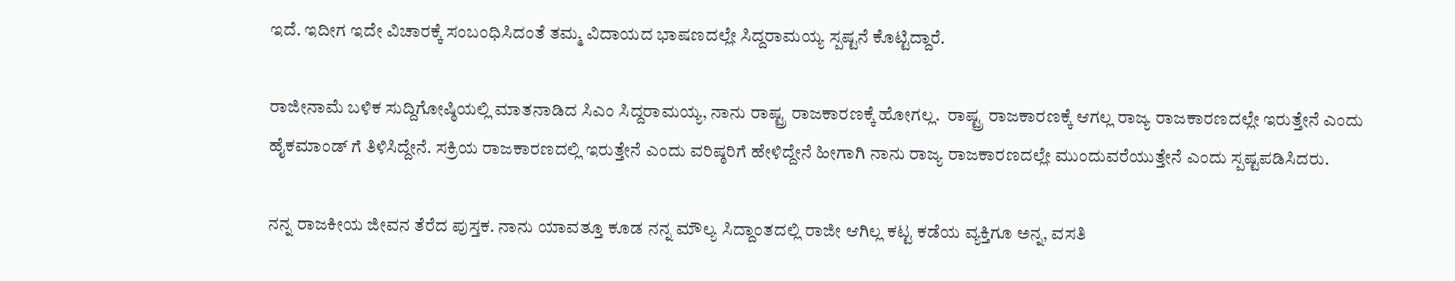ಇದೆ. ಇದೀಗ ಇದೇ ವಿಚಾರಕ್ಕೆ ಸಂಬಂಧಿಸಿದಂತೆ ತಮ್ಮ ವಿದಾಯದ ಭಾಷಣದಲ್ಲೇ ಸಿದ್ದರಾಮಯ್ಯ ಸ್ಪಷ್ಟನೆ ಕೊಟ್ಟಿದ್ದಾರೆ.

ರಾಜೀನಾಮೆ ಬಳಿಕ ಸುದ್ದಿಗೋಷ್ಠಿಯಲ್ಲಿ ಮಾತನಾಡಿದ ಸಿಎಂ ಸಿದ್ದರಾಮಯ್ಯ, ನಾನು ರಾಷ್ಟ್ರ ರಾಜಕಾರಣಕ್ಕೆ ಹೋಗಲ್ಲ.  ರಾಷ್ಟ್ರ ರಾಜಕಾರಣಕ್ಕೆ ಆಗಲ್ಲ ರಾಜ್ಯ ರಾಜಕಾರಣದಲ್ಲೇ ಇರುತ್ತೇನೆ ಎಂದು ಹೈಕಮಾಂಡ್ ಗೆ ತಿಳಿಸಿದ್ದೇನೆ. ಸಕ್ರಿಯ ರಾಜಕಾರಣದಲ್ಲಿ ಇರುತ್ತೇನೆ ಎಂದು ವರಿಷ್ಠರಿಗೆ ಹೇಳಿದ್ದೇನೆ ಹೀಗಾಗಿ ನಾನು ರಾಜ್ಯ ರಾಜಕಾರಣದಲ್ಲೇ ಮುಂದುವರೆಯುತ್ತೇನೆ ಎಂದು ಸ್ಪಷ್ಟಪಡಿಸಿದರು.

ನನ್ನ ರಾಜಕೀಯ ಜೀವನ ತೆರೆದ ಪುಸ್ತಕ. ನಾನು ಯಾವತ್ತೂ ಕೂಡ ನನ್ನ ಮೌಲ್ಯ ಸಿದ್ದಾಂತದಲ್ಲಿ ರಾಜೀ ಆಗಿಲ್ಲ ಕಟ್ಟ ಕಡೆಯ ವ್ಯಕ್ತಿಗೂ ಅನ್ನ, ವಸತಿ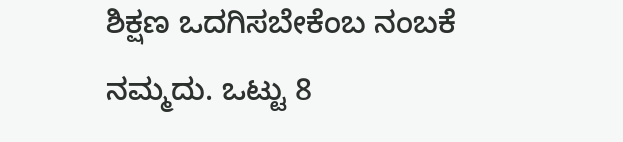ಶಿಕ್ಷಣ ಒದಗಿಸಬೇಕೆಂಬ ನಂಬಕೆ ನಮ್ಮದು. ಒಟ್ಟು 8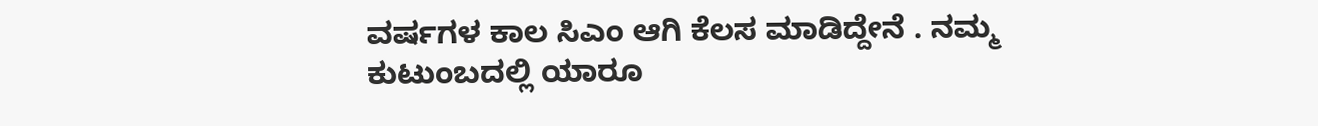ವರ್ಷಗಳ ಕಾಲ ಸಿಎಂ ಆಗಿ ಕೆಲಸ ಮಾಡಿದ್ದೇನೆ . ನಮ್ಮ ಕುಟುಂಬದಲ್ಲಿ ಯಾರೂ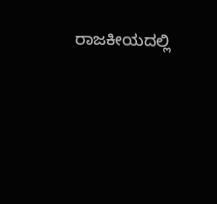ರಾಜಕೀಯದಲ್ಲಿ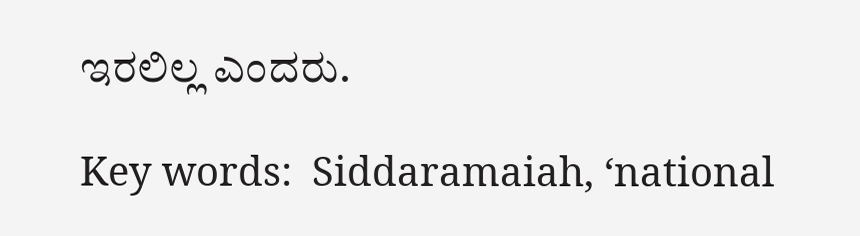ಇರಲಿಲ್ಲ ಎಂದರು.

Key words:  Siddaramaiah, ‘national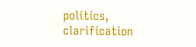politics, clarification